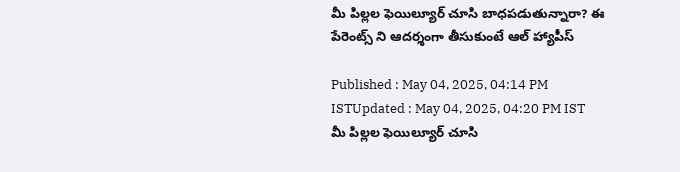మీ పిల్లల ఫెయిల్యూర్ చూసి బాధపడుతున్నారా? ఈ పేరెంట్స్ ని ఆదర్శంగా తీసుకుంటే ఆల్ హ్యాపీస్

Published : May 04, 2025, 04:14 PM ISTUpdated : May 04, 2025, 04:20 PM IST
మీ పిల్లల ఫెయిల్యూర్ చూసి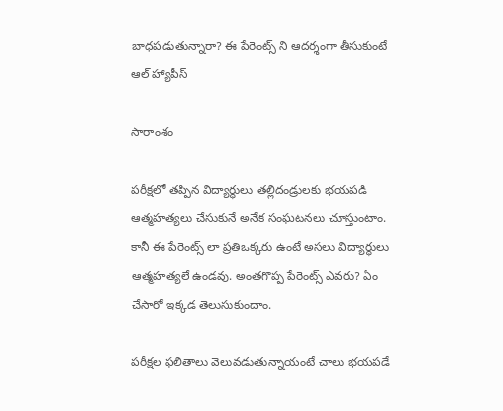బాధపడుతున్నారా? ఈ పేరెంట్స్ ని ఆదర్శంగా తీసుకుంటే ఆల్ హ్యాపీస్

సారాంశం

పరీక్షలో తప్పిన విద్యార్థులు తల్లిదండ్రులకు భయపడి ఆత్మహత్యలు చేసుకునే అనేక సంఘటనలు చూస్తుంటాం. కానీ ఈ పేరెంట్స్ లా ప్రతిఒక్కరు ఉంటే అసలు విద్యార్థులు ఆత్మహత్యలే ఉండవు. అంతగొప్ప పేరెంట్స్ ఎవరు? ఏం చేసారో ఇక్కడ తెలుసుకుందాం.

పరీక్షల ఫలితాలు వెలువడుతున్నాయంటే చాలు భయపడే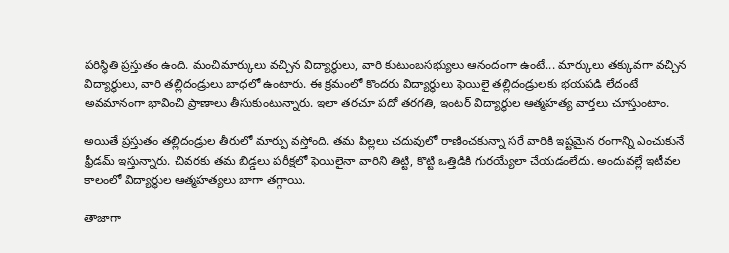పరిస్థితి ప్రస్తుతం ఉంది. మంచిమార్కులు వచ్చిన విద్యార్థులు, వారి కుటుంబసభ్యులు ఆనందంగా ఉంటే... మార్కులు తక్కువగా వచ్చిన విద్యార్థులు, వారి తల్లిదండ్రులు బాధలో ఉంటారు. ఈ క్రమంలో కొందరు విద్యార్థులు ఫెయిలై తల్లిదండ్రులకు భయపడి లేదంటే అవమానంగా భావించి ప్రాణాలు తీసుకుంటున్నారు. ఇలా తరచూ పదో తరగతి, ఇంటర్ విద్యార్థుల ఆత్మహత్య వార్తలు చూస్తుంటాం.

అయితే ప్రస్తుతం తల్లిదండ్రుల తీరులో మార్పు వస్తోంది. తమ పిల్లలు చదువులో రాణించకున్నా సరే వారికి ఇష్టమైన రంగాన్ని ఎంచుకునే ఫ్రీడమ్ ఇస్తున్నారు. చివరకు తమ బిడ్డలు పరీక్షలో ఫెయిలైనా వారిని తిట్టి, కొట్టి ఒత్తిడికి గురయ్యేలా చేయడంలేదు. అందువల్లే ఇటీవల కాలంలో విద్యార్థుల ఆత్మహత్యలు బాగా తగ్గాయి.

తాజాగా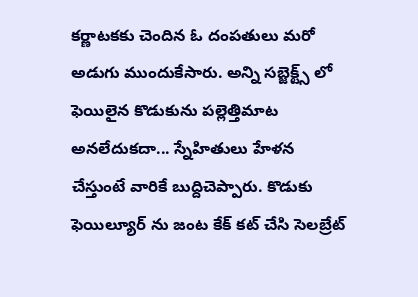కర్ణాటకకు చెందిన ఓ దంపతులు మరో అడుగు ముందుకేసారు. అన్ని సబ్జెక్ట్స్ లో ఫెయిలైన కొడుకును పల్లెత్తిమాట అనలేదుకదా... స్నేహితులు హేళన చేస్తుంటే వారికే బుద్దిచెప్పారు. కొడుకు ఫెయిల్యూర్ ను జంట కేక్ కట్ చేసి సెలబ్రేట్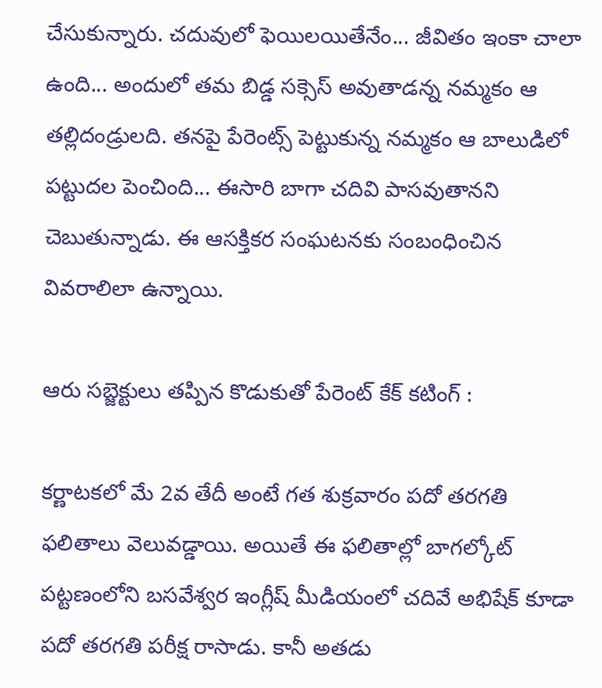చేసుకున్నారు. చదువులో ఫెయిలయితేనేం... జీవితం ఇంకా చాలా ఉంది... అందులో తమ బిడ్డ సక్సెస్ అవుతాడన్న నమ్మకం ఆ తల్లిదండ్రులది. తనపై పేరెంట్స్ పెట్టుకున్న నమ్మకం ఆ బాలుడిలో పట్టుదల పెంచింది... ఈసారి బాగా చదివి పాసవుతానని చెబుతున్నాడు. ఈ ఆసక్తికర సంఘటనకు సంబంధించిన వివరాలిలా ఉన్నాయి.

ఆరు సబ్జెక్టులు తప్పిన కొడుకుతో పేరెంట్ కేక్ కటింగ్ :

కర్ణాటకలో మే 2వ తేదీ అంటే గత శుక్రవారం పదో తరగతి ఫలితాలు వెలువడ్డాయి. అయితే ఈ ఫలితాల్లో బాగల్కోట్ పట్టణంలోని బసవేశ్వర ఇంగ్లీష్ మీడియంలో చదివే అభిషేక్ కూడా పదో తరగతి పరీక్ష రాసాడు. కానీ అతడు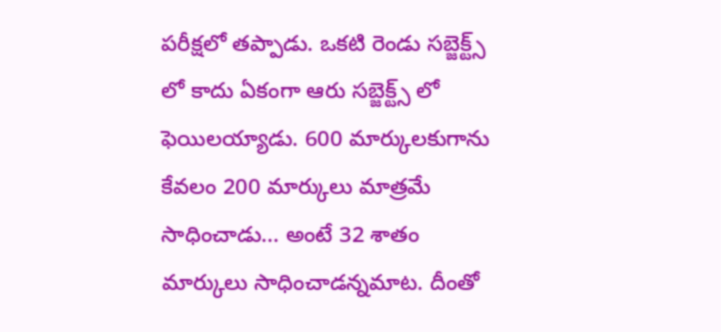పరీక్షలో తప్పాడు. ఒకటి రెండు సబ్జెక్ట్స్ లో కాదు ఏకంగా ఆరు సబ్జెక్ట్స్ లో ఫెయిలయ్యాడు. 600 మార్కులకుగాను కేవలం 200 మార్కులు మాత్రమే సాధించాడు... అంటే 32 శాతం మార్కులు సాధించాడన్నమాట. దీంతో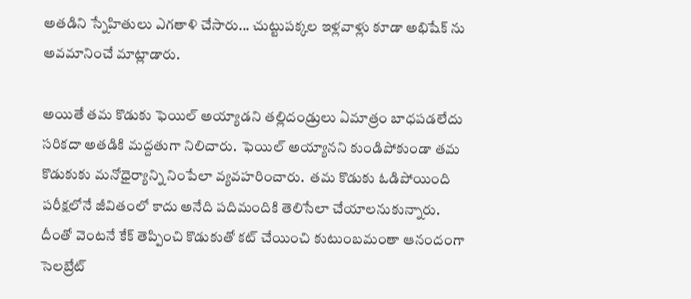అతడిని స్నేహితులు ఎగతాళి చేసారు... చుట్టుపక్కల ఇళ్లవాళ్లు కూడా అభిషేక్ ను అవమానించే మాట్లాడారు.

అయితే తమ కొడుకు ఫెయిల్ అయ్యాడని తల్లిదండ్రులు ఏమాత్రం బాధపడలేదు సరికదా అతడికి మద్దతుగా నిలిచారు.  ఫెయిల్ అయ్యానని కుండిపోకుండా తమ కొడుకుకు మనోధైర్యాన్ని నింపేలా వ్యవహరించారు.  తమ కొడుకు ఓడిపోయింది పరీక్షలోనే జీవితంలో కాదు అనేది పదిమందికి తెలిసేలా చేయాలనుకున్నారు. దీంతో వెంటనే కేక్ తెప్పించి కొడుకుతో కట్ చేయించి కుటుంబమంతా ఆనందంగా సెలబ్రేట్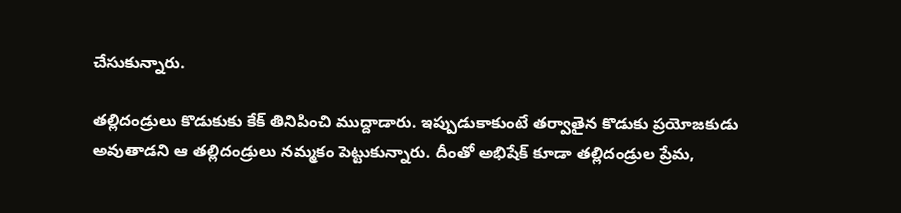చేసుకున్నారు.

తల్లిదండ్రులు కొడుకుకు కేక్ తినిపించి ముద్దాడారు. ఇప్పుడుకాకుంటే తర్వాతైన కొడుకు ప్రయోజకుడు అవుతాడని ఆ తల్లిదండ్రులు నమ్మకం పెట్టుకున్నారు. దీంతో అభిషేక్ కూడా తల్లిదండ్రుల ప్రేమ,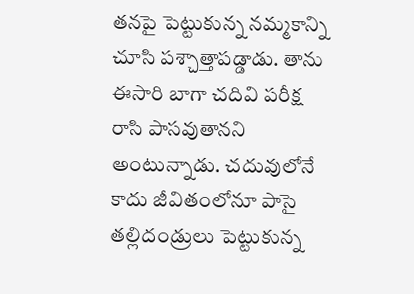తనపై పెట్టుకున్న నమ్మకాన్ని చూసి పశ్చాత్తాపడ్డాడు. తాను ఈసారి బాగా చదివి పరీక్ష రాసి పాసవుతానని అంటున్నాడు. చదువులోనే కాదు జీవితంలోనూ పాసై తల్లిదండ్రులు పెట్టుకున్న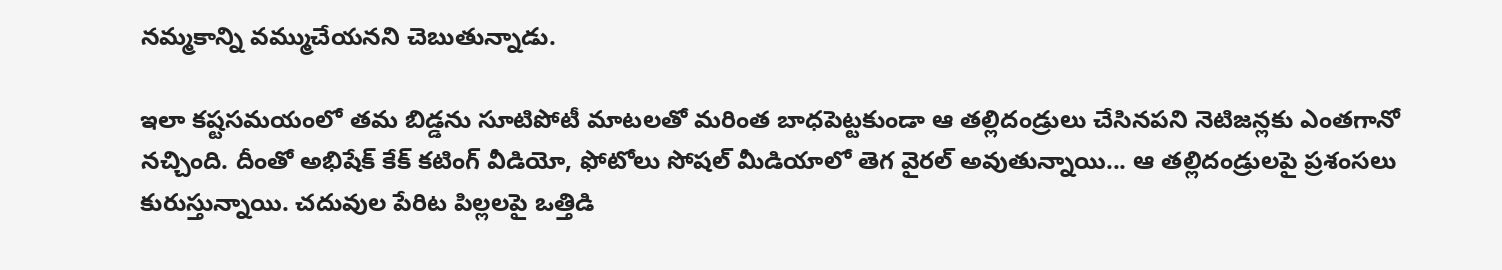నమ్మకాన్ని వమ్ముచేయనని చెబుతున్నాడు.

ఇలా కష్టసమయంలో తమ బిడ్డను సూటిపోటీ మాటలతో మరింత బాధపెట్టకుండా ఆ తల్లిదండ్రులు చేసినపని నెటిజన్లకు ఎంతగానో నచ్చింది. దీంతో అభిషేక్ కేక్ కటింగ్ వీడియో, ఫోటోలు సోషల్ మీడియాలో తెగ వైరల్ అవుతున్నాయి... ఆ తల్లిదండ్రులపై ప్రశంసలు కురుస్తున్నాయి. చదువుల పేరిట పిల్లలపై ఒత్తిడి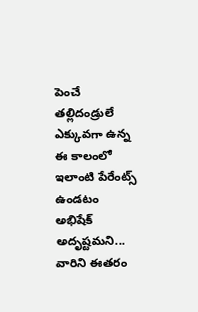పెంచే తల్లిదండ్రులే ఎక్కువగా ఉన్న ఈ కాలంలో ఇలాంటి పేరేంట్స్ ఉండటం అభిషేక్  అదృష్టమని... వారిని ఈతరం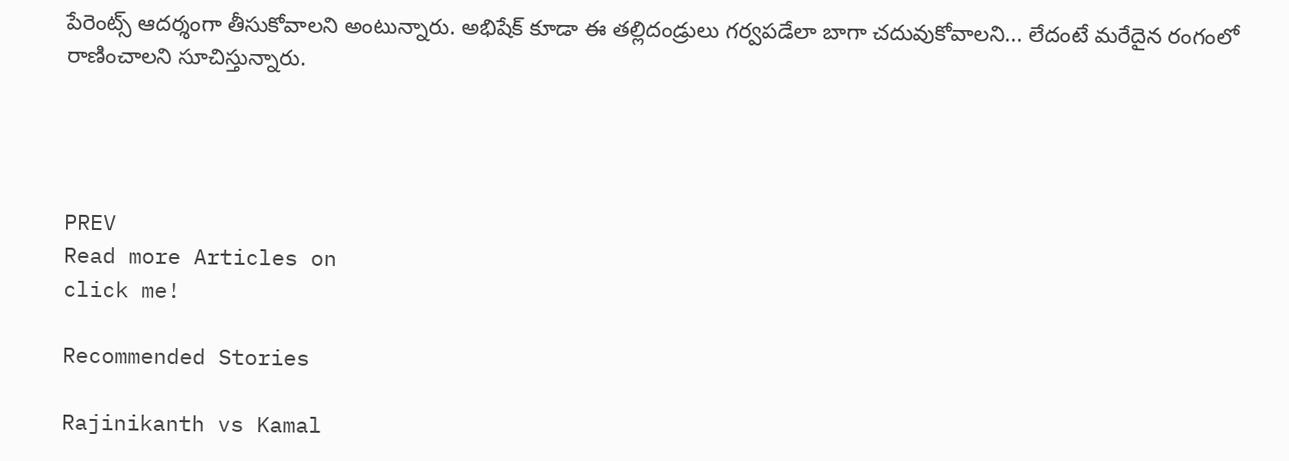పేరెంట్స్ ఆదర్శంగా తీసుకోవాలని అంటున్నారు. అభిషేక్ కూడా ఈ తల్లిదండ్రులు గర్వపడేలా బాగా చదువుకోవాలని... లేదంటే మరేదైన రంగంలో రాణించాలని సూచిస్తున్నారు.




PREV
Read more Articles on
click me!

Recommended Stories

Rajinikanth vs Kamal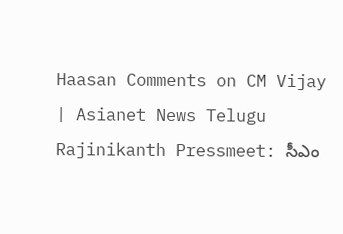Haasan Comments on CM Vijay | Asianet News Telugu
Rajinikanth Pressmeet: సీఎం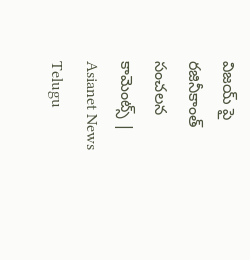విజయ్ పై రజినీకాంత్ సంచలన కామెంట్స్ | Asianet News Telugu